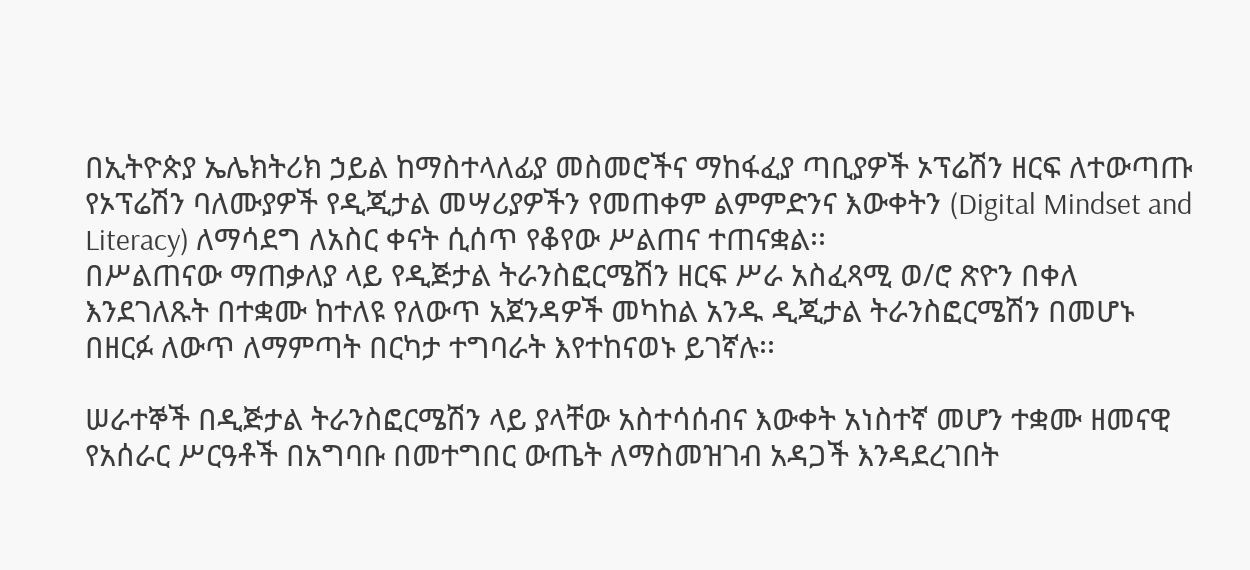በኢትዮጵያ ኤሌክትሪክ ኃይል ከማስተላለፊያ መስመሮችና ማከፋፈያ ጣቢያዎች ኦፕሬሽን ዘርፍ ለተውጣጡ የኦፕሬሽን ባለሙያዎች የዲጂታል መሣሪያዎችን የመጠቀም ልምምድንና እውቀትን (Digital Mindset and Literacy) ለማሳደግ ለአስር ቀናት ሲሰጥ የቆየው ሥልጠና ተጠናቋል፡፡
በሥልጠናው ማጠቃለያ ላይ የዲጅታል ትራንስፎርሜሽን ዘርፍ ሥራ አስፈጻሚ ወ/ሮ ጽዮን በቀለ እንደገለጹት በተቋሙ ከተለዩ የለውጥ አጀንዳዎች መካከል አንዱ ዲጂታል ትራንስፎርሜሽን በመሆኑ በዘርፉ ለውጥ ለማምጣት በርካታ ተግባራት እየተከናወኑ ይገኛሉ፡፡

ሠራተኞች በዲጅታል ትራንስፎርሜሽን ላይ ያላቸው አስተሳሰብና እውቀት አነስተኛ መሆን ተቋሙ ዘመናዊ የአሰራር ሥርዓቶች በአግባቡ በመተግበር ውጤት ለማስመዝገብ አዳጋች እንዳደረገበት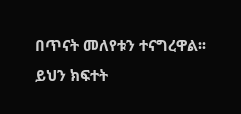በጥናት መለየቱን ተናግረዋል፡፡
ይህን ክፍተት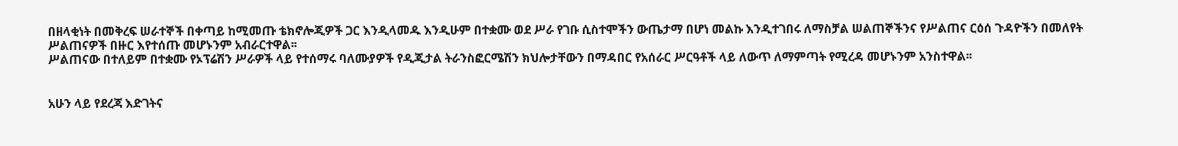በዘላቂነት በመቅረፍ ሠራተኞች በቀጣይ ከሚመጡ ቴክኖሎጂዎች ጋር እንዲላመዱ እንዲሁም በተቋሙ ወደ ሥራ የገቡ ሲስተሞችን ውጤታማ በሆነ መልኩ እንዲተገበሩ ለማስቻል ሠልጠኞችንና የሥልጠና ርዕሰ ጉዳዮችን በመለየት ሥልጠናዎች በዙር እየተሰጡ መሆኑንም አብራርተዋል፡፡
ሥልጠናው በተለይም በተቋሙ የኦፕሬሽን ሥራዎች ላይ የተሰማሩ ባለሙያዎች የዲጂታል ትራንስፎርሜሽን ክህሎታቸውን በማዳበር የአሰራር ሥርዓቶች ላይ ለውጥ ለማምጣት የሚረዳ መሆኑንም አንስተዋል፡፡


አሁን ላይ የደረጃ እድገትና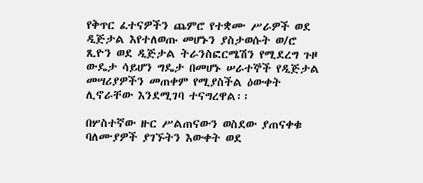የቅጥር ፈተናዎችን ጨምሮ የተቋሙ ሥራዎች ወደ ዲጅታል እየተለወጡ መሆኑን ያስታወሱት ወ/ሮ ጺዮን ወደ ዲጅታል ትራንስፎርሜሽን የሚደረግ ጉዞ ውዴታ ሳይሆን ግዴታ በመሆኑ ሠራተኞች የዲጅታል መሣሪያዎችን መጠቀም የሚያስችል ዕውቀት ሊኖራቸው እንደሚገባ ተናግረዋል፡፡

በሦስተኛው ዙር ሥልጠናውን ወስደው ያጠናቀቁ ባለሙያዎች ያገኙትን እውቀት ወደ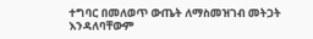ተግባር በመለወጥ ውጤት ለማስመዝገብ መትጋት እንዳለባቸውም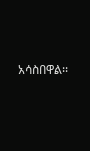አሳስበዋል፡፡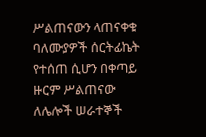ሥልጠናውን ላጠናቀቁ ባለሙያዎች ሰርትፊኬት የተሰጠ ሲሆን በቀጣይ ዙርም ሥልጠናው ለሌሎች ሠራተኞች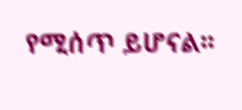የሚሰጥ ይሆናል፡፡